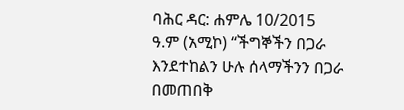ባሕር ዳር: ሐምሌ 10/2015 ዓ.ም (አሚኮ) “ችግኞችን በጋራ እንደተከልን ሁሉ ሰላማችንን በጋራ በመጠበቅ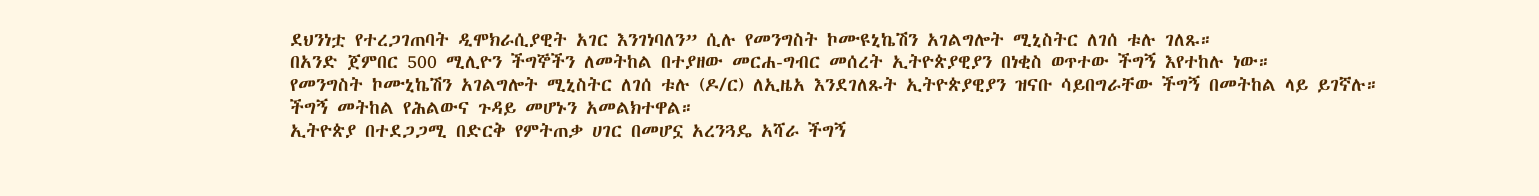ደህንነቷ የተረጋገጠባት ዲሞክራሲያዊት አገር እንገነባለን” ሲሉ የመንግስት ኮሙዩኒኬሽን አገልግሎት ሚኒስትር ለገሰ ቱሉ ገለጹ።
በአንድ ጀምበር 500 ሚሊዮን ችግኞችን ለመትከል በተያዘው መርሐ-ግብር መሰረት ኢትዮጵያዊያን በነቂስ ወጥተው ችግኝ እየተከሉ ነው።
የመንግስት ኮሙኒኬሽን አገልግሎት ሚኒስትር ለገሰ ቱሉ (ዶ/ር) ለኢዜአ እንደገለጹት ኢትዮጵያዊያን ዝናቡ ሳይበግራቸው ችግኝ በመትከል ላይ ይገኛሉ።
ችግኝ መትከል የሕልውና ጉዳይ መሆኑን አመልክተዋል።
ኢትዮጵያ በተደጋጋሚ በድርቅ የምትጠቃ ሀገር በመሆኗ አረንጓዴ አሻራ ችግኝ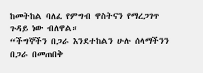ከመትከል ባለፈ የምግብ ዋስትናን የማረጋገጥ ጉዳይ ነው ብለዋል።
“ችግኞችን በጋራ እንደተከልን ሁሉ ሰላማችንን በጋራ በመጠበቅ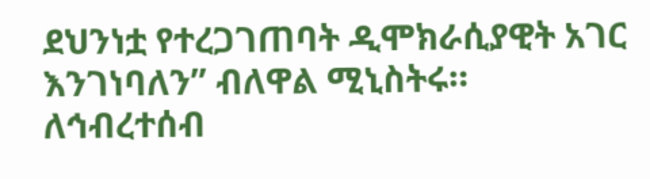ደህንነቷ የተረጋገጠባት ዲሞክራሲያዊት አገር እንገነባለን” ብለዋል ሚኒስትሩ።
ለኅብረተሰብ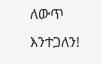ለውጥ እንተጋለን!